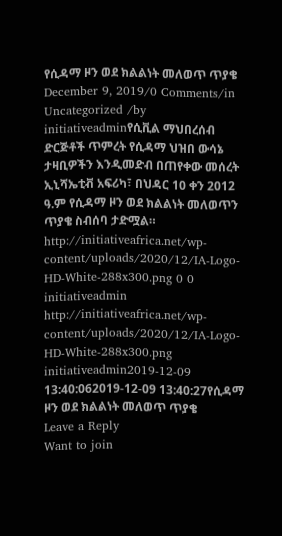የሲዳማ ዞን ወደ ክልልነት መለወጥ ጥያቄ December 9, 2019/0 Comments/in Uncategorized /by initiativeadminየሲቪል ማህበረሰብ ድርጅቶች ጥምረት የሲዳማ ህዝበ ውሳኔ ታዛቢዎችን እንዲመድብ በጠየቀው መሰረት ኢኒሻኤቲቭ አፍሪካ፣ በህዳር 10 ቀን 2012 ዓ.ም የሲዳማ ዞን ወደ ክልልነት መለወጥን ጥያቄ ስብሰባ ታድሟል። http://initiativeafrica.net/wp-content/uploads/2020/12/IA-Logo-HD-White-288x300.png 0 0 initiativeadmin http://initiativeafrica.net/wp-content/uploads/2020/12/IA-Logo-HD-White-288x300.png initiativeadmin2019-12-09 13:40:062019-12-09 13:40:27የሲዳማ ዞን ወደ ክልልነት መለወጥ ጥያቄ
Leave a Reply
Want to join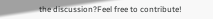the discussion?Feel free to contribute!